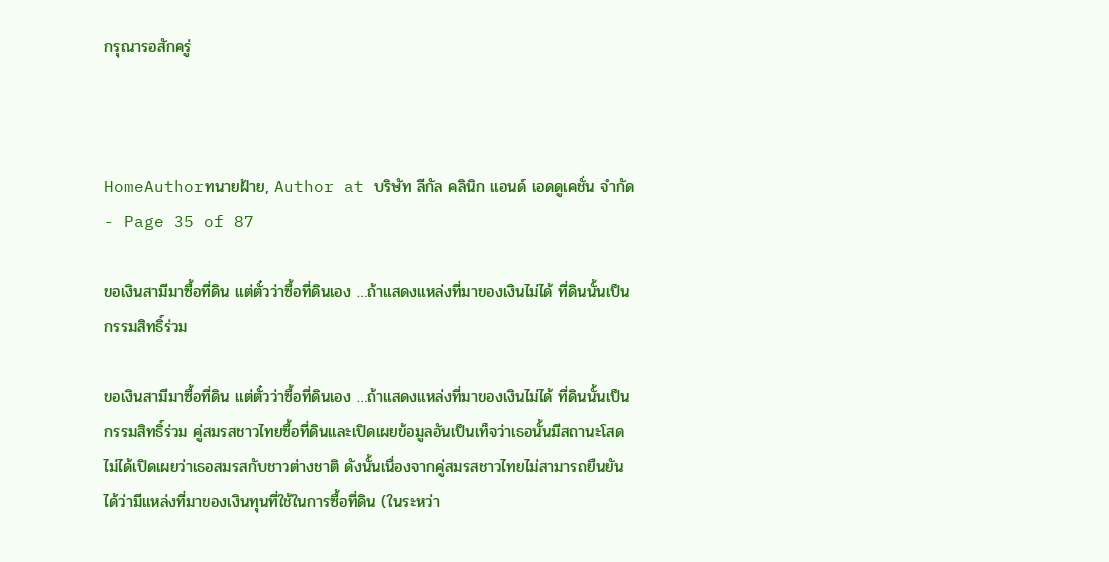กรุณารอสักครู่



HomeAuthorทนายฝ้าย, Author at บริษัท ลีกัล คลินิก แอนด์ เอดดูเคชั่น จำกัด - Page 35 of 87

ขอเงินสามีมาซื้อที่ดิน แต่ตั๋วว่าซื้อที่ดินเอง …ถ้าแสดงแหล่งที่มาของเงินไม่ได้ ที่ดินนั้นเป็นกรรมสิทธิ์ร่วม

ขอเงินสามีมาซื้อที่ดิน แต่ตั๋วว่าซื้อที่ดินเอง …ถ้าแสดงแหล่งที่มาของเงินไม่ได้ ที่ดินนั้นเป็นกรรมสิทธิ์ร่วม คู่สมรสชาวไทยซื้อที่ดินและเปิดเผยข้อมูลอันเป็นเท็จว่าเธอนั้นมีสถานะโสด ไม่ได้เปิดเผยว่าเธอสมรสกับชาวต่างชาติ ดังนั้นเนื่องจากคู่สมรสชาวไทยไม่สามารถยืนยันได้ว่ามีแหล่งที่มาของเงินทุนที่ใช้ในการซื้อที่ดิน (ในระหว่า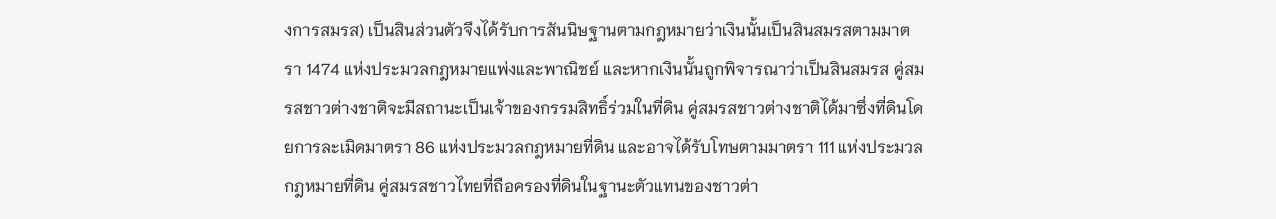งการสมรส) เป็นสินส่วนตัวจึงได้รับการสันนิษฐานตามกฎหมายว่าเงินนั้นเป็นสินสมรสตามมาตรา 1474 แห่งประมวลกฎหมายแพ่งและพาณิชย์ และหากเงินนั้นถูกพิจารณาว่าเป็นสินสมรส คู่สมรสชาวต่างชาติจะมีสถานะเป็นเจ้าของกรรมสิทธิ์ร่วมในที่ดิน คู่สมรสชาวต่างชาติได้มาซึ่งที่ดินโดยการละเมิดมาตรา 86 แห่งประมวลกฎหมายที่ดิน และอาจได้รับโทษตามมาตรา 111 แห่งประมวลกฎหมายที่ดิน คู่สมรสชาวไทยที่ถือครองที่ดินในฐานะตัวแทนของชาวต่า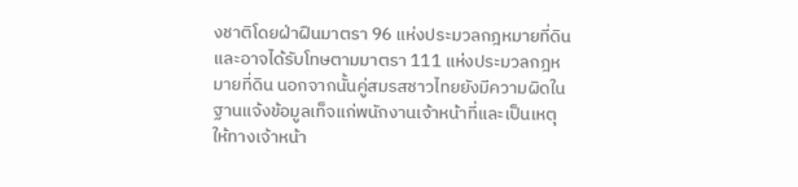งชาติโดยฝ่าฝืนมาตรา 96 แห่งประมวลกฎหมายที่ดิน และอาจได้รับโทษตามมาตรา 111 แห่งประมวลกฎหมายที่ดิน นอกจากนั้นคู่สมรสชาวไทยยังมีความผิดในฐานแจ้งข้อมูลเท็จแก่พนักงานเจ้าหน้าที่และเป็นเหตุให้ทางเจ้าหน้า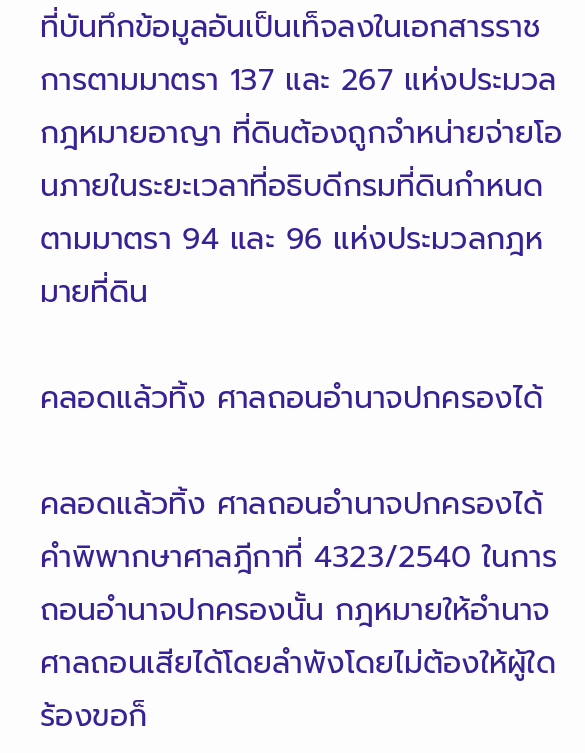ที่บันทึกข้อมูลอันเป็นเท็จลงในเอกสารราชการตามมาตรา 137 และ 267 แห่งประมวลกฎหมายอาญา ที่ดินต้องถูกจำหน่ายจ่ายโอนภายในระยะเวลาที่อธิบดีกรมที่ดินกำหนดตามมาตรา 94 และ 96 แห่งประมวลกฎหมายที่ดิน

คลอดแล้วทิ้ง ศาลถอนอำนาจปกครองได้

คลอดแล้วทิ้ง ศาลถอนอำนาจปกครองได้ คำพิพากษาศาลฎีกาที่ 4323/2540 ในการถอนอำนาจปกครองนั้น กฎหมายให้อำนาจศาลถอนเสียได้โดยลำพังโดยไม่ต้องให้ผู้ใดร้องขอก็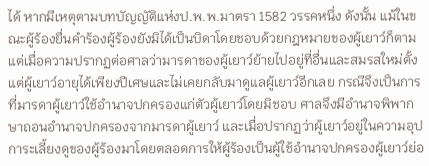ได้ หากมีเหตุตามบทบัญญัติแห่งป.พ.พ.มาตรา 1582 วรรคหนึ่ง ดังนั้น แม้ในขณะผู้ร้องยื่นคำร้องผู้ร้องยังมิได้เป็นบิดาโดยชอบด้วยกฎหมายของผู้เยาว์ก็ตาม แต่เมื่อความปรากฏต่อศาลว่ามารดาของผู้เยาว์ย้ายไปอยู่ที่อื่นและสมรสใหม่ตั้งแต่ผู้เยาว์อายุได้เพียงปีเศษและไม่เคยกลับมาดูแลผู้เยาว์อีกเลย กรณีจึงเป็นการที่มารดาผู้เยาว์ใช้อำนาจปกครองแก่ตัวผู้เยาว์โดยมิชอบ ศาลจึงมีอำนาจพิพากษาถอนอำนาจปกครองจากมารดาผู้เยาว์ และเมื่อปรากฏว่าผู้เยาว์อยู่ในความอุปการะเลี้ยงดูของผู้ร้องมาโดยตลอดการให้ผู้ร้องเป็นผู้ใช้อำนาจปกครองผู้เยาว์ย่อ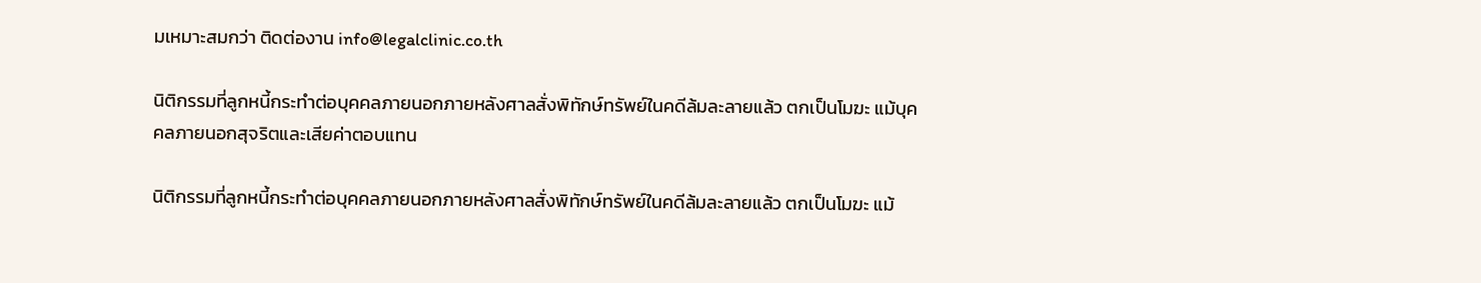มเหมาะสมกว่า ติดต่องาน info@legalclinic.co.th

นิติกรรมที่ลูกหนี้กระทำต่อบุคคลภายนอกภายหลังศาลสั่งพิทักษ์ทรัพย์ในคดีล้มละลายแล้ว ตกเป็นโมฆะ แม้บุคคลภายนอกสุจริตและเสียค่าตอบแทน

นิติกรรมที่ลูกหนี้กระทำต่อบุคคลภายนอกภายหลังศาลสั่งพิทักษ์ทรัพย์ในคดีล้มละลายแล้ว ตกเป็นโมฆะ แม้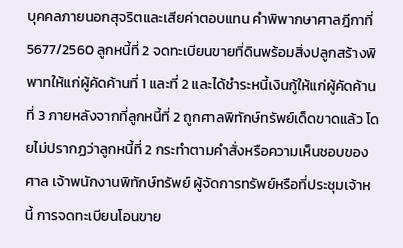บุคคลภายนอกสุจริตและเสียค่าตอบแทน คำพิพากษาศาลฎีกาที่ 5677/2560 ลูกหนี้ที่ 2 จดทะเบียนขายที่ดินพร้อมสิ่งปลูกสร้างพิพาทให้แก่ผู้คัดค้านที่ 1 และที่ 2 และได้ชำระหนี้เงินกู้ให้แก่ผู้คัดค้านที่ 3 ภายหลังจากที่ลูกหนี้ที่ 2 ถูกศาลพิทักษ์ทรัพย์เด็ดขาดแล้ว โดยไม่ปรากฏว่าลูกหนี้ที่ 2 กระทำตามคำสั่งหรือความเห็นชอบของศาล เจ้าพนักงานพิทักษ์ทรัพย์ ผู้จัดการทรัพย์หรือที่ประชุมเจ้าหนี้ การจดทะเบียนโอนขาย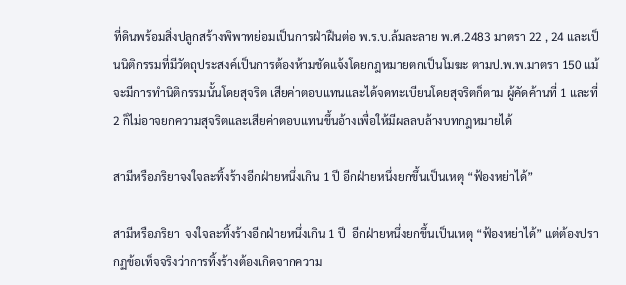ที่ดินพร้อมสิ่งปลูกสร้างพิพาทย่อมเป็นการฝ่าฝืนต่อ พ.ร.บ.ล้มละลาย พ.ศ.2483 มาตรา 22 , 24 และเป็นนิติกรรมที่มีวัตถุประสงค์เป็นการต้องห้ามชัดแจ้งโดยกฎหมายตกเป็นโมฆะ ตามป.พ.พ.มาตรา 150 แม้จะมีการทำนิติกรรมนั้นโดยสุจริต เสียค่าตอบแทนและได้จดทะเบียนโดยสุจริตก็ตาม ผู้คัดค้านที่ 1 และที่ 2 ก็ไม่อาจยกความสุจริตและเสียค่าตอบแทนขึ้นอ้างเพื่อให้มีผลลบล้างบทกฎหมายได้

สามีหรือภริยาจงใจละทิ้งร้างอีกฝ่ายหนึ่งเกิน 1 ปี อีกฝ่ายหนึ่งยกขึ้นเป็นเหตุ “ฟ้องหย่าได้”

สามีหรือภริยา  จงใจละทิ้งร้างอีกฝ่ายหนึ่งเกิน 1 ปี  อีกฝ่ายหนึ่งยกขึ้นเป็นเหตุ “ฟ้องหย่าได้” แต่ต้องปรากฏข้อเท็จจริงว่าการทิ้งร้างต้องเกิดจากความ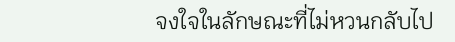จงใจในลักษณะที่ไม่หวนกลับไป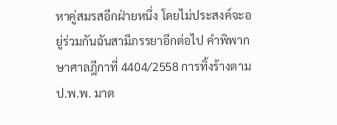หาคู่สมรสอีกฝ่ายหนึ่ง โดยไม่ประสงค์จะอยู่ร่วมกันฉันสามีภรรยาอีกต่อไป คำพิพากษาศาลฎีกาที่ 4404/2558 การทิ้งร้างตาม ป.พ.พ. มาต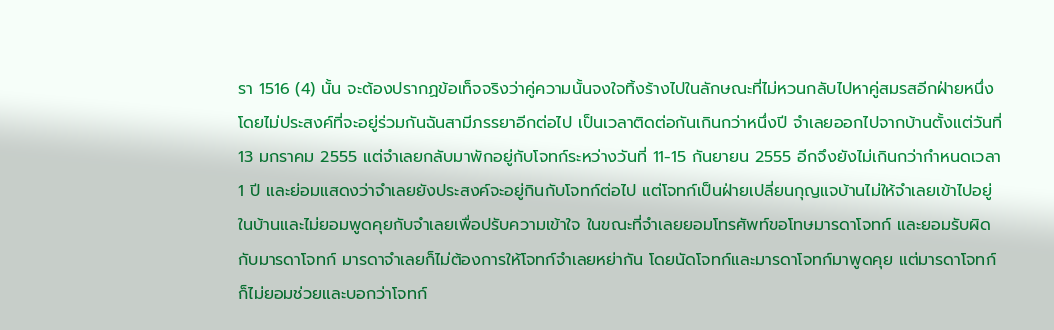รา 1516 (4) นั้น จะต้องปรากฏข้อเท็จจริงว่าคู่ความนั้นจงใจทิ้งร้างไปในลักษณะที่ไม่หวนกลับไปหาคู่สมรสอีกฝ่ายหนึ่งโดยไม่ประสงค์ที่จะอยู่ร่วมกันฉันสามีภรรยาอีกต่อไป เป็นเวลาติดต่อกันเกินกว่าหนึ่งปี จำเลยออกไปจากบ้านตั้งแต่วันที่ 13 มกราคม 2555 แต่จำเลยกลับมาพักอยู่กับโจทก์ระหว่างวันที่ 11-15 กันยายน 2555 อีกจึงยังไม่เกินกว่ากำหนดเวลา 1 ปี และย่อมแสดงว่าจำเลยยังประสงค์จะอยู่กินกับโจทก์ต่อไป แต่โจทก์เป็นฝ่ายเปลี่ยนกุญแจบ้านไม่ให้จำเลยเข้าไปอยู่ในบ้านและไม่ยอมพูดคุยกับจำเลยเพื่อปรับความเข้าใจ ในขณะที่จำเลยยอมโทรศัพท์ขอโทษมารดาโจทก์ และยอมรับผิดกับมารดาโจทก์ มารดาจำเลยก็ไม่ต้องการให้โจทก์จำเลยหย่ากัน โดยนัดโจทก์และมารดาโจทก์มาพูดคุย แต่มารดาโจทก์ก็ไม่ยอมช่วยและบอกว่าโจทก์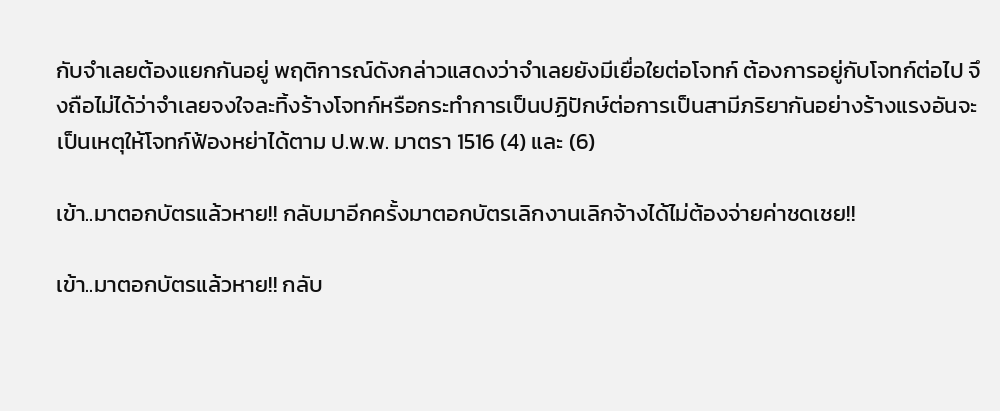กับจำเลยต้องแยกกันอยู่ พฤติการณ์ดังกล่าวแสดงว่าจำเลยยังมีเยื่อใยต่อโจทก์ ต้องการอยู่กับโจทก์ต่อไป จึงถือไม่ได้ว่าจำเลยจงใจละทิ้งร้างโจทก์หรือกระทำการเป็นปฏิปักษ์ต่อการเป็นสามีภริยากันอย่างร้างแรงอันจะเป็นเหตุให้โจทก์ฟ้องหย่าได้ตาม ป.พ.พ. มาตรา 1516 (4) และ (6)

เข้า..มาตอกบัตรแล้วหาย!! กลับมาอีกครั้งมาตอกบัตรเลิกงานเลิกจ้างได้ไม่ต้องจ่ายค่าชดเชย!!

เข้า..มาตอกบัตรแล้วหาย!! กลับ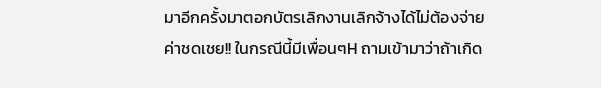มาอีกครั้งมาตอกบัตรเลิกงานเลิกจ้างได้ไม่ต้องจ่ายค่าชดเชย!! ในกรณีนี้มีเพื่อนๆH ถามเข้ามาว่าถ้าเกิด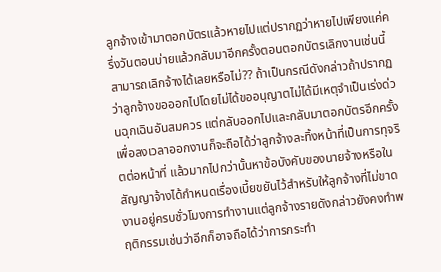ลูกจ้างเข้ามาตอกบัตรแล้วหายไปแต่ปรากฏว่าหายไปเพียงแค่ครึ่งวันตอนบ่ายแล้วกลับมาอีกครั้งตอนตอกบัตรเลิกงานเช่นนี้สามารถเลิกจ้างได้เลยหรือไม่?? ถ้าเป็นกรณีดังกล่าวถ้าปรากฏว่าลูกจ้างขอออกไปโดยไม่ได้ขออนุญาตไม่ได้มีเหตุจำเป็นเร่งด่วนฉุกเฉินอันสมควร แต่กลับออกไปและกลับมาตอกบัตรอีกครั้งเพื่อลงเวลาออกงานก็จะถือได้ว่าลูกจ้างละทิ้งหน้าที่เป็นการทุจริตต่อหน้าที่ แล้วมากไปกว่านั้นหาข้อบังคับของนายจ้างหรือในสัญญาจ้างได้กำหนดเรื่องเบี้ยขยันไว้สำหรับให้ลูกจ้างที่ไม่ขาดงานอยู่ครบชั่วโมงการทำงานแต่ลูกจ้างรายดังกล่าวยังคงทำพฤติกรรมเช่นว่าอีกก็อาจถือได้ว่าการกระทำ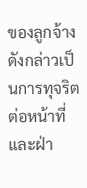ของลูกจ้างดังกล่าวเป็นการทุจริตต่อหน้าที่และฝ่า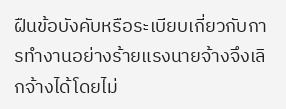ฝืนข้อบังคับหรือระเบียบเกี่ยวกับการทำงานอย่างร้ายแรงนายจ้างจึงเลิกจ้างได้โดยไม่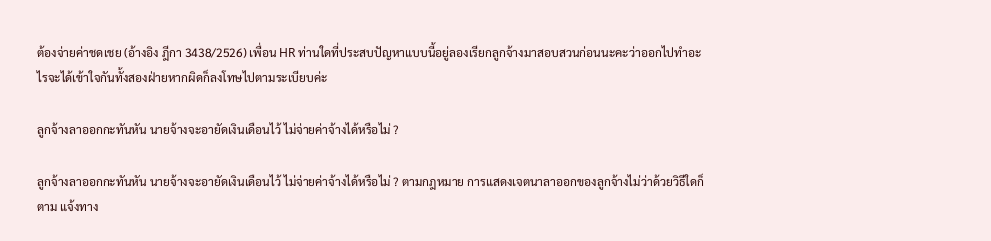ต้องจ่ายค่าชดเชย (อ้างอิง ฎีกา 3438/2526) เพื่อน HR ท่านใดที่ประสบปัญหาแบบนี้อยู่ลองเรียกลูกจ้างมาสอบสวนก่อนนะคะว่าออกไปทำอะไรจะได้เข้าใจกันทั้งสองฝ่ายหากผิดก็ลงโทษไปตามระเบียบค่ะ

ลูกจ้างลาออกกะทันหัน นายจ้างจะอายัดเงินเดือนไว้ ไม่จ่ายค่าจ้างได้หรือไม่ ?

ลูกจ้างลาออกกะทันหัน นายจ้างจะอายัดเงินเดือนไว้ ไม่จ่ายค่าจ้างได้หรือไม่ ? ตามกฎหมาย การแสดงเจตนาลาออกของลูกจ้างไม่ว่าด้วยวิธีใดก็ตาม แจ้งทาง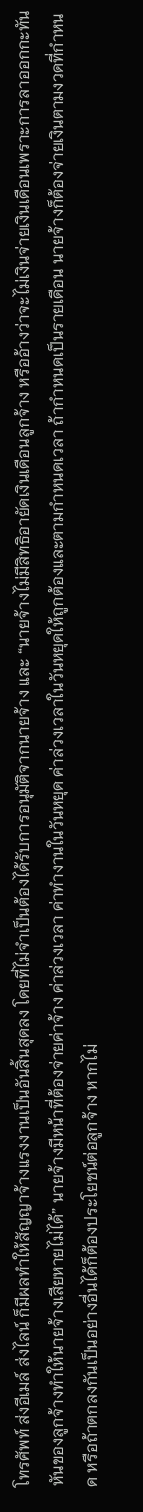โทรศัพท์ ส่งอีเมล์ ส่งไลน์ ก็มีผลทำให้สัญญาจ้างแรงงานเป็นอันสิ้นสุดลง โดยที่ไม่จำเป็นต้องได้รับการอนุมัติจากนายจ้าง และ “นายจ้างไม่มีสิทธิอายัดเงินเดือนลูกจ้าง หรืออ้างว่าจะไม่เงินจ่ายเงินเดือนเพราะการลาออกกะทันหันของลูกจ้างทำให้นายจ้างเสียหายไม่ได้” นายจ้างมีหน้าที่ต้องจ่ายค่าจ้าง ค่าล่วงเวลา ค่าทำงานในวันหยุด ค่าล่วงเวลาในวันหยุดให้ถูกต้องและตามกำหนดเวลา ถ้ากำหนดเป็นรายเดือน นายจ้างก็ต้องจ่ายเงินตามงวดที่กำหนด หรือถ้าตกลงกันเป็นอย่างอื่นได้ก็ต้องประโยชน์ต่อลูกจ้าง หากไม่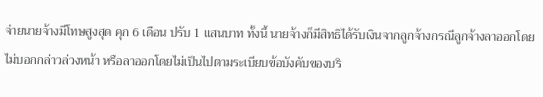จ่ายนายจ้างมีโทษสูงสุด คุก 6 เดือน ปรับ 1 แสนบาท ทั้งนี้ นายจ้างก็มีสิทธิได้รับเงินจากลูกจ้างกรณีลูกจ้างลาออกโดยไม่บอกกล่าวล่วงหน้า หรือลาออกโดยไม่เป็นไปตามระเบียบข้อบังคับของบริ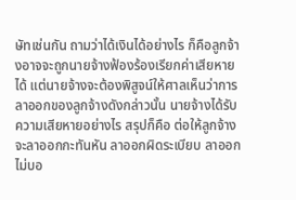ษัทเช่นกัน ถามว่าได้เงินได้อย่างไร ก็คือลูกจ้างอาจจะถูกนายจ้างฟ้องร้องเรียกค่าเสียหายได้ แต่นายจ้างจะต้องพิสูจน์ให้ศาลเห็นว่าการลาออกของลูกจ้างดังกล่าวนั้น นายจ้างได้รับความเสียหายอย่างไร สรุปก็คือ ต่อให้ลูกจ้างจะลาออกกะทันหัน ลาออกผิดระเบียบ ลาออกไม่บอ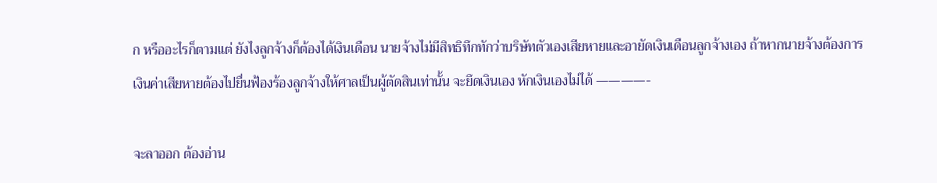ก หรืออะไรก็ตามแต่ ยังไงลูกจ้างก็ต้องได้เงินเดือน นายจ้างไม่มีสิทธิทึกทักว่าบริษัทตัวเองเสียหายและอายัดเงินเดือนลูกจ้างเอง ถ้าหากนายจ้างต้องการเงินค่าเสียหายต้องไปยื่นฟ้องร้องลูกจ้างให้ศาลเป็นผู้ตัดสินเท่านั้น จะยึดเงินเอง หักเงินเองไม่ได้ ————-

จะลาออก ต้องอ่าน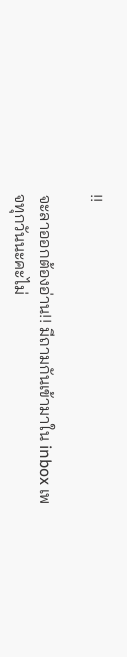!!

จะลาออกต้องอ่าน!! มีถามกันเข้ามาใน inbox เพจทุกวันนะคะไม่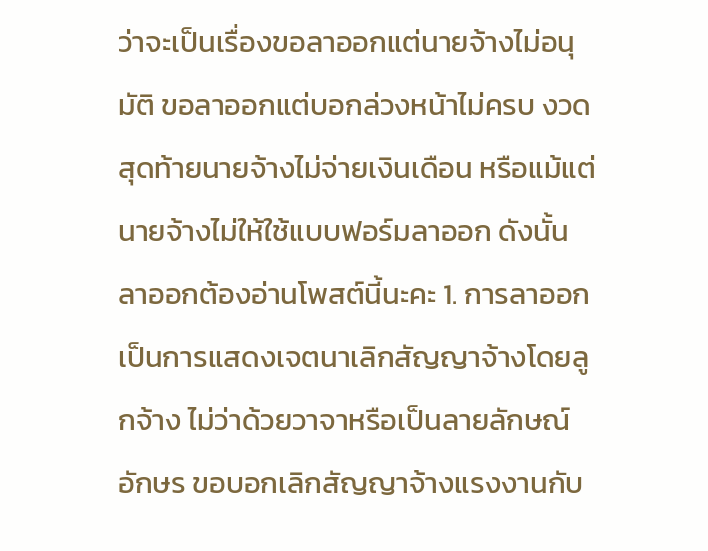ว่าจะเป็นเรื่องขอลาออกแต่นายจ้างไม่อนุมัติ ขอลาออกแต่บอกล่วงหน้าไม่ครบ งวดสุดท้ายนายจ้างไม่จ่ายเงินเดือน หรือแม้แต่นายจ้างไม่ให้ใช้แบบฟอร์มลาออก ดังนั้นลาออกต้องอ่านโพสต์นี้นะคะ 1. การลาออกเป็นการแสดงเจตนาเลิกสัญญาจ้างโดยลูกจ้าง ไม่ว่าด้วยวาจาหรือเป็นลายลักษณ์อักษร ขอบอกเลิกสัญญาจ้างแรงงานกับ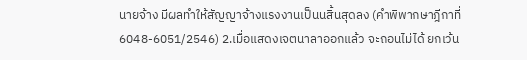นายจ้าง มีผลทำให้สัญญาจ้างแรงงานเป็นนสิ้นสุดลง (คำพิพากษาฎีกาที่6048-6051/2546) 2.เมื่อแสดงเจตนาลาออกแล้ว จะถอนไม่ได้ ยกเว้น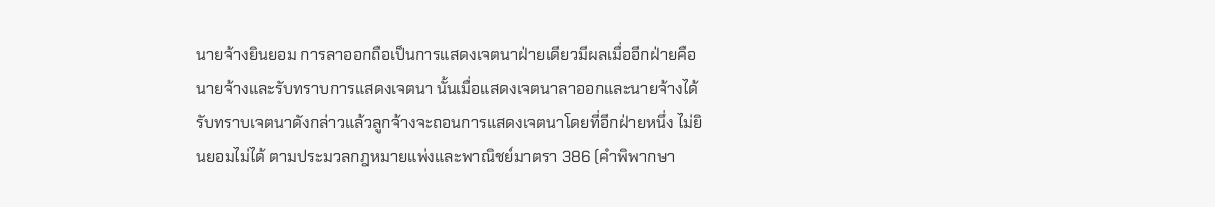นายจ้างยินยอม การลาออกถือเป็นการแสดงเจตนาฝ่ายเดียวมีผลเมื่ออีกฝ่ายคือนายจ้างและรับทราบการแสดงเจตนา นั้นเมื่อแสดงเจตนาลาออกและนายจ้างได้รับทราบเจตนาดังกล่าวแล้วลูกจ้างจะถอนการแสดงเจตนาโดยที่อีกฝ่ายหนึ่ง ไม่ยินยอมไม่ได้ ตามประมวลกฎหมายแพ่งและพาณิชย์มาตรา 386 (คำพิพากษา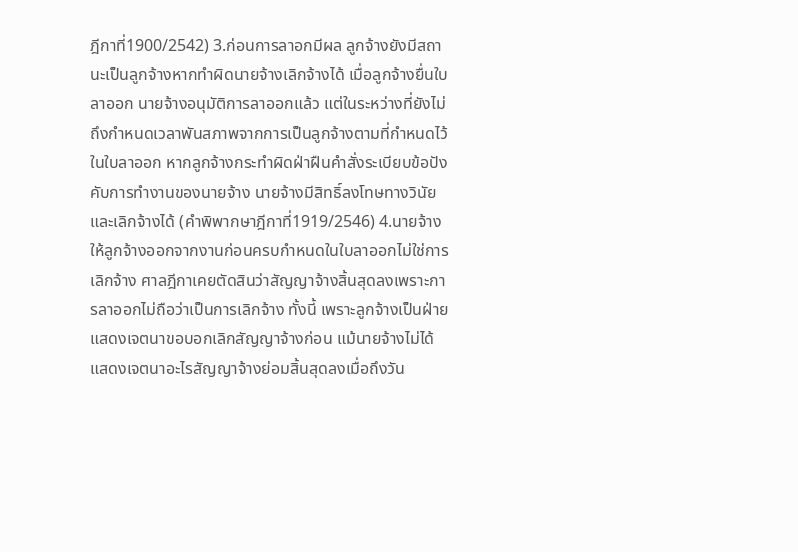ฎีกาที่1900/2542) 3.ก่อนการลาอกมีผล ลูกจ้างยังมีสถานะเป็นลูกจ้างหากทำผิดนายจ้างเลิกจ้างได้ เมื่อลูกจ้างยื่นใบลาออก นายจ้างอนุมัติการลาออกแล้ว แต่ในระหว่างที่ยังไม่ถึงกำหนดเวลาพันสภาพจากการเป็นลูกจ้างตามที่กำหนดไว้ในใบลาออก หากลูกจ้างกระทำผิดฝ่าฝืนคำสั่งระเบียบข้อปังคับการทำงานของนายจ้าง นายจ้างมีสิทธิ์ลงโทษทางวินัยและเลิกจ้างได้ (คำพิพากษาฎีกาที่1919/2546) 4.นายจ้างให้ลูกจ้างออกจากงานก่อนครบกำหนดในใบลาออกไม่ใช่การเลิกจ้าง ศาลฎีกาเคยตัดสินว่าสัญญาจ้างสิ้นสุดลงเพราะการลาออกไม่ถือว่าเป็นการเลิกจ้าง ทั้งนี้ เพราะลูกจ้างเป็นฝ่ายแสดงเจตนาขอบอกเลิกสัญญาจ้างก่อน แม้นายจ้างไม่ได้แสดงเจตนาอะไรสัญญาจ้างย่อมสิ้นสุดลงเมื่อถึงวัน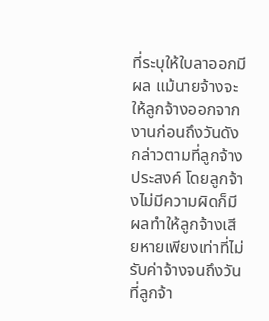ที่ระบุให้ใบลาออกมีผล แม้นายจ้างจะให้ลูกจ้างออกจากงานก่อนถึงวันดังกล่าวตามที่ลูกจ้างประสงค์ โดยลูกจ้างไม่มีความผิดก็มีผลทำให้ลูกจ้างเสียหายเพียงเท่าที่ไม่รับค่าจ้างจนถึงวันที่ลูกจ้า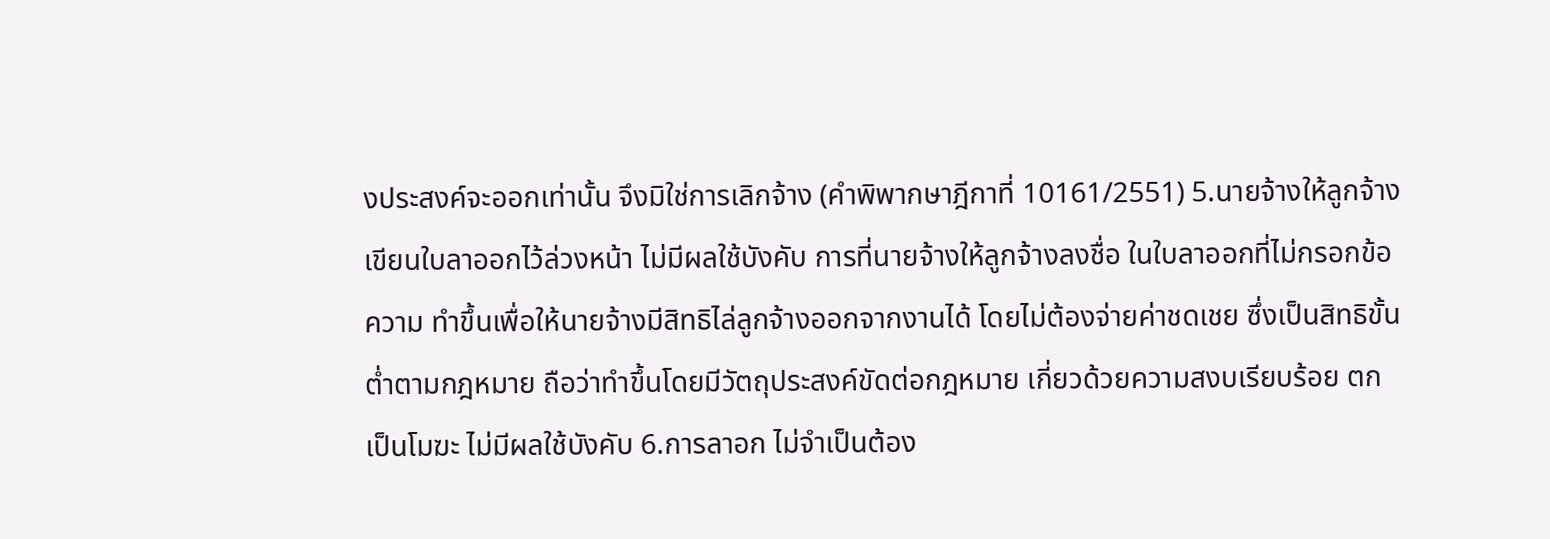งประสงค์จะออกเท่านั้น จึงมิใช่การเลิกจ้าง (คำพิพากษาฎีกาที่ 10161/2551) 5.นายจ้างให้ลูกจ้างเขียนใบลาออกไว้ล่วงหน้า ไม่มีผลใช้บังคับ การที่นายจ้างให้ลูกจ้างลงชื่อ ในใบลาออกที่ไม่กรอกข้อความ ทำขึ้นเพื่อให้นายจ้างมีสิทธิไล่ลูกจ้างออกจากงานได้ โดยไม่ต้องจ่ายค่าชดเชย ซึ่งเป็นสิทธิขั้นต่ำตามกฎหมาย ถือว่าทำขึ้นโดยมีวัตถุประสงค์ขัดต่อกฎหมาย เกี่ยวด้วยความสงบเรียบร้อย ตกเป็นโมฆะ ไม่มีผลใช้บังคับ 6.การลาอก ไม่จำเป็นต้อง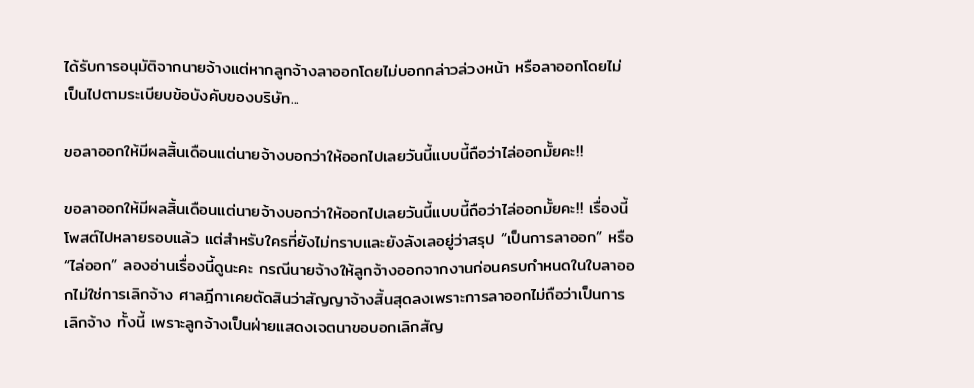ได้รับการอนุมัติจากนายจ้างแต่หากลูกจ้างลาออกโดยไม่บอกกล่าวล่วงหน้า หรือลาออกโดยไม่เป็นไปตามระเบียบข้อบังคับของบริษัท...

ขอลาออกให้มีผลสิ้นเดือนแต่นายจ้างบอกว่าให้ออกไปเลยวันนี้แบบนี้ถือว่าไล่ออกมั้ยคะ!!

ขอลาออกให้มีผลสิ้นเดือนแต่นายจ้างบอกว่าให้ออกไปเลยวันนี้แบบนี้ถือว่าไล่ออกมั้ยคะ!! เรื่องนี้โพสต์ไปหลายรอบแล้ว แต่สำหรับใครที่ยังไม่ทราบและยังลังเลอยู่ว่าสรุป “เป็นการลาออก” หรือ “ไล่ออก” ลองอ่านเรื่องนี้ดูนะคะ กรณีนายจ้างให้ลูกจ้างออกจากงานก่อนครบกำหนดในใบลาออกไม่ใช่การเลิกจ้าง ศาลฎีกาเคยตัดสินว่าสัญญาจ้างสิ้นสุดลงเพราะการลาออกไม่ถือว่าเป็นการเลิกจ้าง ทั้งนี้ เพราะลูกจ้างเป็นฝ่ายแสดงเจตนาขอบอกเลิกสัญ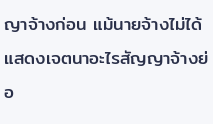ญาจ้างก่อน แม้นายจ้างไม่ได้แสดงเจตนาอะไรสัญญาจ้างย่อ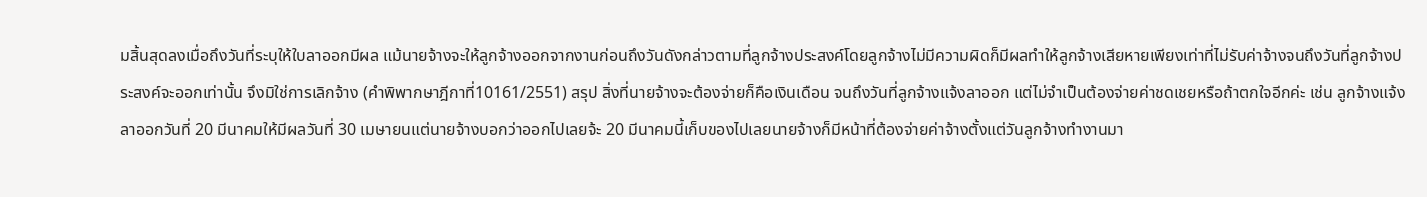มสิ้นสุดลงเมื่อถึงวันที่ระบุให้ใบลาออกมีผล แม้นายจ้างจะให้ลูกจ้างออกจากงานก่อนถึงวันดังกล่าวตามที่ลูกจ้างประสงค์โดยลูกจ้างไม่มีความผิดก็มีผลทำให้ลูกจ้างเสียหายเพียงเท่าที่ไม่รับค่าจ้างจนถึงวันที่ลูกจ้างประสงค์จะออกเท่านั้น จึงมิใช่การเลิกจ้าง (คำพิพากษาฎีกาที่10161/2551) สรุป สิ่งที่นายจ้างจะต้องจ่ายก็คือเงินเดือน จนถึงวันที่ลูกจ้างแจ้งลาออก แต่ไม่จำเป็นต้องจ่ายค่าชดเชยหรือถ้าตกใจอีกค่ะ เช่น ลูกจ้างแจ้งลาออกวันที่ 20 มีนาคมให้มีผลวันที่ 30 เมษายนแต่นายจ้างบอกว่าออกไปเลยจ้ะ 20 มีนาคมนี้เก็บของไปเลยนายจ้างก็มีหน้าที่ต้องจ่ายค่าจ้างตั้งแต่วันลูกจ้างทำงานมา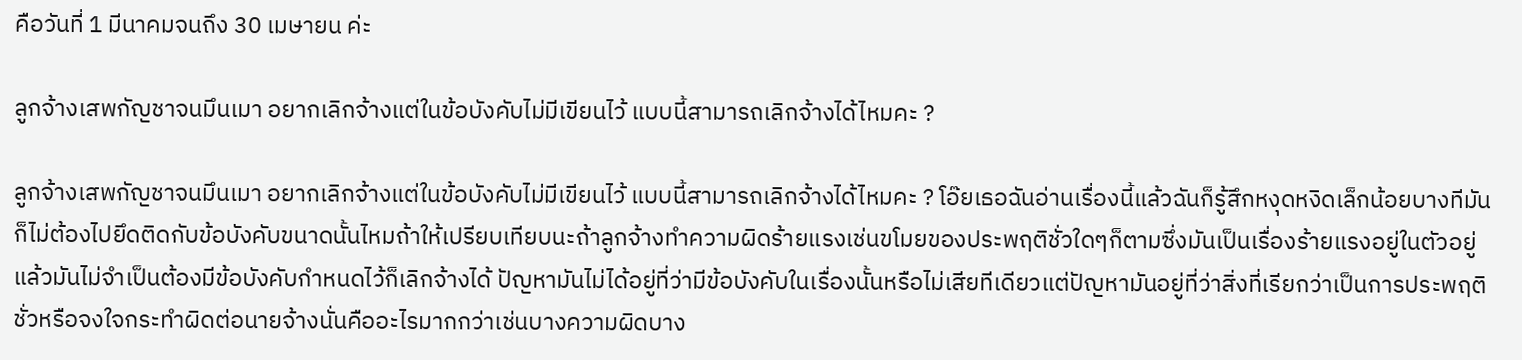คือวันที่ 1 มีนาคมจนถึง 30 เมษายน ค่ะ

ลูกจ้างเสพกัญชาจนมึนเมา อยากเลิกจ้างแต่ในข้อบังคับไม่มีเขียนไว้ แบบนี้สามารถเลิกจ้างได้ไหมคะ ?

ลูกจ้างเสพกัญชาจนมึนเมา อยากเลิกจ้างแต่ในข้อบังคับไม่มีเขียนไว้ แบบนี้สามารถเลิกจ้างได้ไหมคะ ? โอ๊ยเธอฉันอ่านเรื่องนี้แล้วฉันก็รู้สึกหงุดหงิดเล็กน้อยบางทีมันก็ไม่ต้องไปยึดติดกับข้อบังคับขนาดนั้นไหมถ้าให้เปรียบเทียบนะถ้าลูกจ้างทำความผิดร้ายแรงเช่นขโมยของประพฤติชั่วใดๆก็ตามซึ่งมันเป็นเรื่องร้ายแรงอยู่ในตัวอยู่แล้วมันไม่จำเป็นต้องมีข้อบังคับกำหนดไว้ก็เลิกจ้างได้ ปัญหามันไม่ได้อยู่ที่ว่ามีข้อบังคับในเรื่องนั้นหรือไม่เสียทีเดียวแต่ปัญหามันอยู่ที่ว่าสิ่งที่เรียกว่าเป็นการประพฤติชั่วหรือจงใจกระทำผิดต่อนายจ้างนั่นคืออะไรมากกว่าเช่นบางความผิดบาง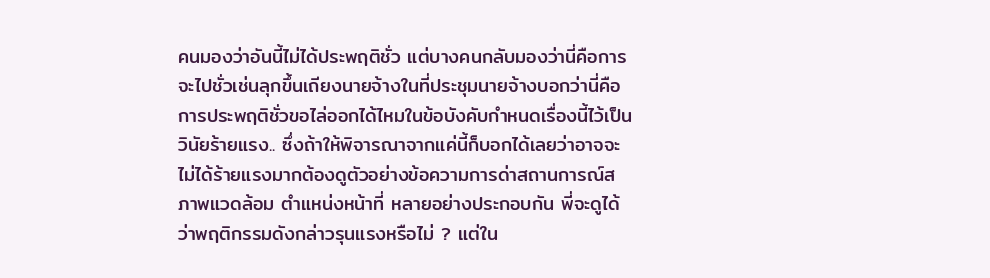คนมองว่าอันนี้ไม่ได้ประพฤติชั่ว แต่บางคนกลับมองว่านี่คือการจะไปชั่วเช่นลุกขึ้นเถียงนายจ้างในที่ประชุมนายจ้างบอกว่านี่คือการประพฤติชั่วขอไล่ออกได้ไหมในข้อบังคับกำหนดเรื่องนี้ไว้เป็นวินัยร้ายแรง.. ซึ่งถ้าให้พิจารณาจากแค่นี้ก็บอกได้เลยว่าอาจจะไม่ได้ร้ายแรงมากต้องดูตัวอย่างข้อความการด่าสถานการณ์สภาพแวดล้อม ตำแหน่งหน้าที่ หลายอย่างประกอบกัน พี่จะดูได้ว่าพฤติกรรมดังกล่าวรุนแรงหรือไม่ ? แต่ใน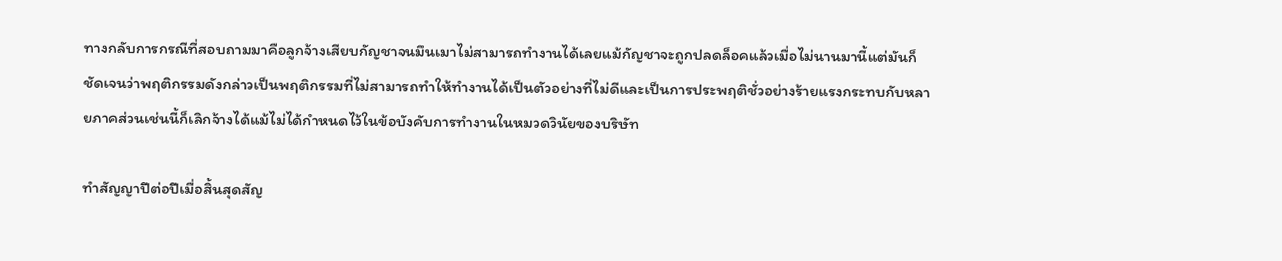ทางกลับการกรณีที่สอบถามมาคือลูกจ้างเสียบกัญชาจนมึนเมาไม่สามารถทำงานได้เลยแม้กัญชาจะถูกปลดล็อคแล้วเมื่อไม่นานมานี้แต่มันก็ชัดเจนว่าพฤติกรรมดังกล่าวเป็นพฤติกรรมที่ไม่สามารถทำให้ทำงานได้เป็นตัวอย่างที่ไม่ดีและเป็นการประพฤติชั่วอย่างร้ายแรงกระทบกับหลายภาคส่วนเช่นนี้ก็เลิกจ้างได้แม้ไม่ได้กำหนดไว้ในข้อบังคับการทำงานในหมวดวินัยของบริษัท

ทำสัญญาปีต่อปีเมื่อสิ้นสุดสัญ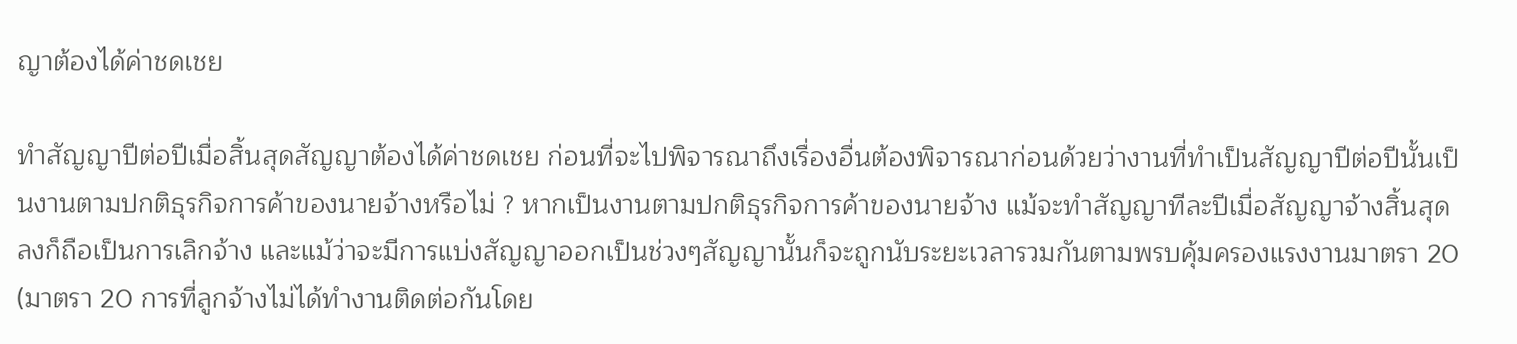ญาต้องได้ค่าชดเชย

ทำสัญญาปีต่อปีเมื่อสิ้นสุดสัญญาต้องได้ค่าชดเชย ก่อนที่จะไปพิจารณาถึงเรื่องอื่นต้องพิจารณาก่อนด้วยว่างานที่ทำเป็นสัญญาปีต่อปีนั้นเป็นงานตามปกติธุรกิจการค้าของนายจ้างหรือไม่ ? หากเป็นงานตามปกติธุรกิจการค้าของนายจ้าง แม้จะทำสัญญาทีละปีเมื่อสัญญาจ้างสิ้นสุดลงก็ถือเป็นการเลิกจ้าง และแม้ว่าจะมีการแบ่งสัญญาออกเป็นช่วงๆสัญญานั้นก็จะถูกนับระยะเวลารวมกันตามพรบคุ้มครองแรงงานมาตรา 20 (มาตรา 20 การที่ลูกจ้างไม่ได้ทำงานติดต่อกันโดย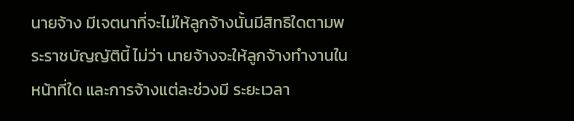นายจ้าง มีเจตนาที่จะไม่ให้ลูกจ้างนั้นมีสิทธิใดตามพระราชบัญญัตินี้ ไม่ว่า นายจ้างจะให้ลูกจ้างทำงานในหน้าที่ใด และการจ้างแต่ละช่วงมี ระยะเวลา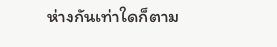ห่างกันเท่าใดก็ตาม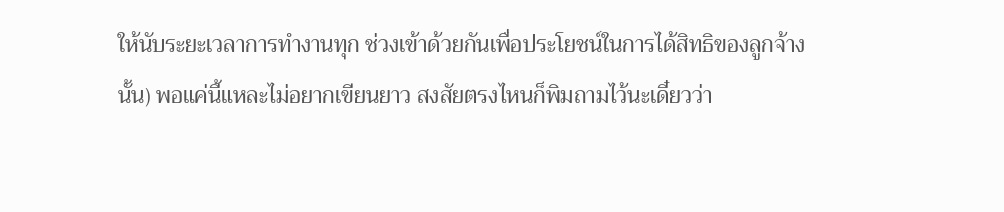ให้นับระยะเวลาการทำงานทุก ช่วงเข้าด้วยกันเพื่อประโยชน์ในการได้สิทธิของลูกจ้างนั้น) พอแค่นี้แหละไม่อยากเขียนยาว สงสัยตรงไหนก็พิมถามไว้นะเดี๋ยวว่า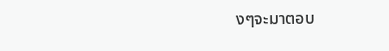งๆจะมาตอบ